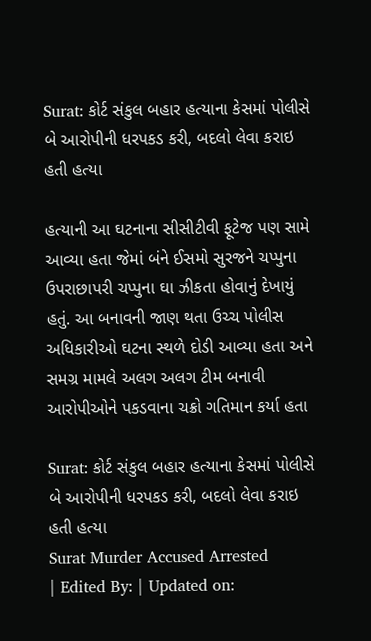Surat: કોર્ટ સંકુલ બહાર હત્યાના કેસમાં પોલીસે બે આરોપીની ધરપકડ કરી, બદલો લેવા કરાઇ હતી હત્યા

હત્યાની આ ઘટનાના સીસીટીવી ફૂટેજ પણ સામે આવ્યા હતા જેમાં બંને ઈસમો સુરજને ચપ્પુના ઉપરાછાપરી ચપ્પુના ઘા ઝીકતા હોવાનું દેખાયું હતું. આ બનાવની જાણ થતા ઉચ્ચ પોલીસ અધિકારીઓ ઘટના સ્થળે દોડી આવ્યા હતા અને સમગ્ર મામલે અલગ અલગ ટીમ બનાવી આરોપીઓને પકડવાના ચક્રો ગતિમાન કર્યા હતા

Surat: કોર્ટ સંકુલ બહાર હત્યાના કેસમાં પોલીસે બે આરોપીની ધરપકડ કરી, બદલો લેવા કરાઇ હતી હત્યા
Surat Murder Accused Arrested
| Edited By: | Updated on: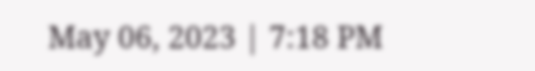May 06, 2023 | 7:18 PM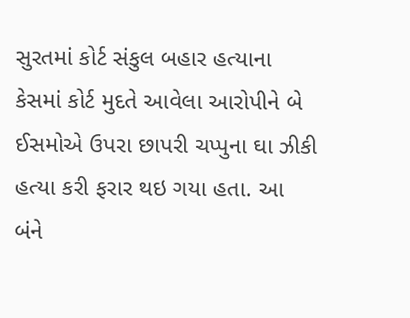સુરતમાં કોર્ટ સંકુલ બહાર હત્યાના કેસમાં કોર્ટ મુદતે આવેલા આરોપીને બે ઈસમોએ ઉપરા છાપરી ચપ્પુના ઘા ઝીકી હત્યા કરી ફરાર થઇ ગયા હતા. આ બંને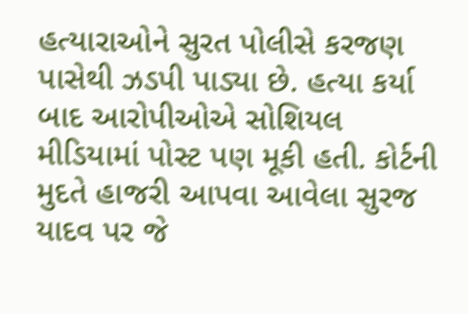હત્યારાઓને સુરત પોલીસે કરજણ પાસેથી ઝડપી પાડ્યા છે. હત્યા કર્યા બાદ આરોપીઓએ સોશિયલ મીડિયામાં પોસ્ટ પણ મૂકી હતી. કોર્ટની મુદતે હાજરી આપવા આવેલા સુરજ યાદવ પર જે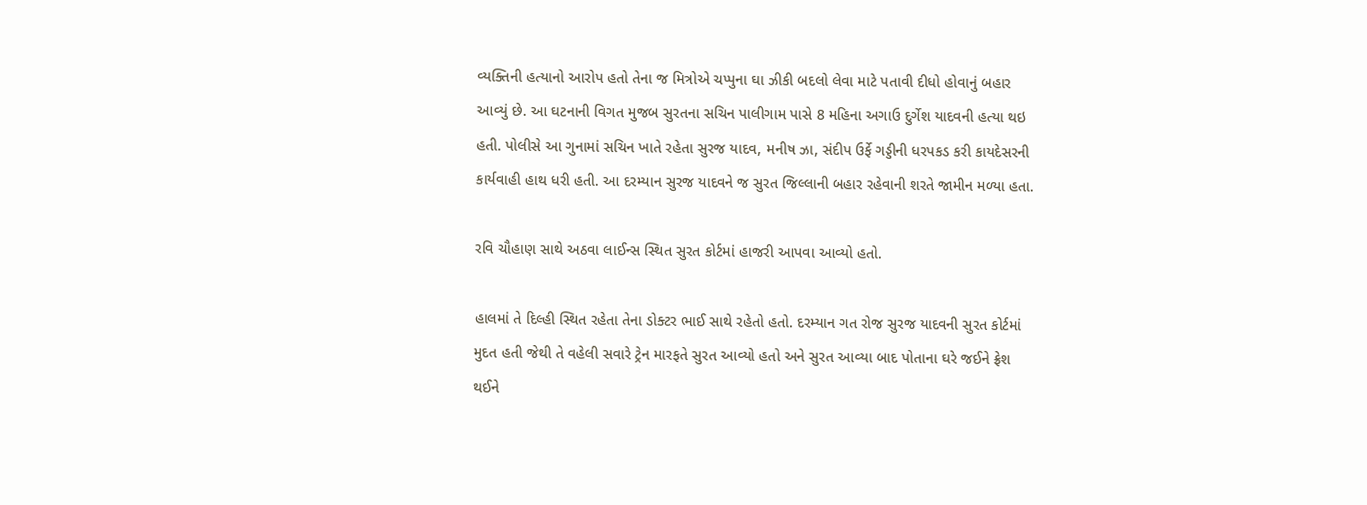વ્યક્તિની હત્યાનો આરોપ હતો તેના જ મિત્રોએ ચપ્પુના ઘા ઝીકી બદલો લેવા માટે પતાવી દીધો હોવાનું બહાર આવ્યું છે. આ ઘટનાની વિગત મુજબ સુરતના સચિન પાલીગામ પાસે 8 મહિના અગાઉ દુર્ગેશ યાદવની હત્યા થઇ હતી. પોલીસે આ ગુનામાં સચિન ખાતે રહેતા સુરજ યાદવ, મનીષ ઝા, સંદીપ ઉર્ફે ગડ્ડીની ધરપકડ કરી કાયદેસરની કાર્યવાહી હાથ ધરી હતી. આ દરમ્યાન સુરજ યાદવને જ સુરત જિલ્લાની બહાર રહેવાની શરતે જામીન મળ્યા હતા.

રવિ ચૌહાણ સાથે અઠવા લાઈન્સ સ્થિત સુરત કોર્ટમાં હાજરી આપવા આવ્યો હતો.

હાલમાં તે દિલ્હી સ્થિત રહેતા તેના ડોક્ટર ભાઈ સાથે રહેતો હતો. દરમ્યાન ગત રોજ સુરજ યાદવની સુરત કોર્ટમાં મુદત હતી જેથી તે વહેલી સવારે ટ્રેન મારફતે સુરત આવ્યો હતો અને સુરત આવ્યા બાદ પોતાના ઘરે જઈને ફ્રેશ થઈને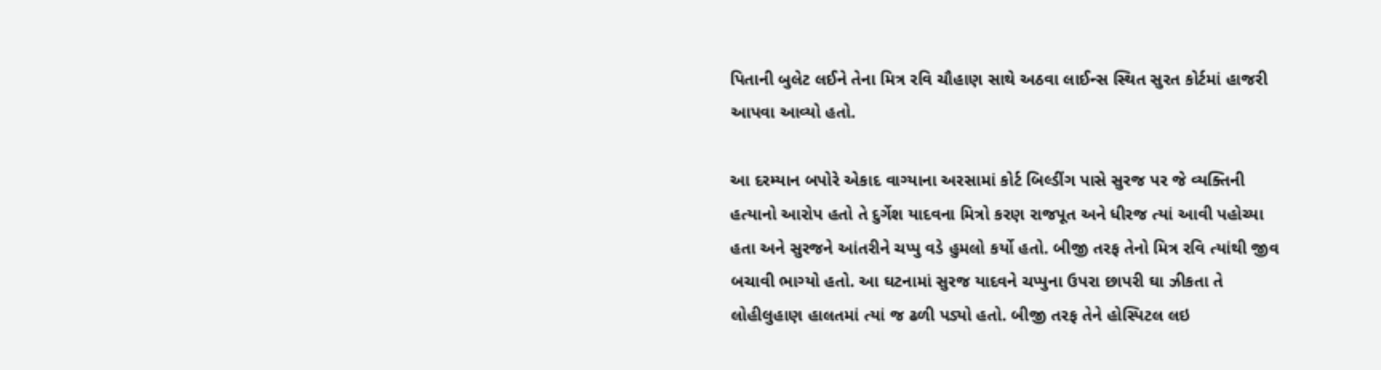પિતાની બુલેટ લઈને તેના મિત્ર રવિ ચૌહાણ સાથે અઠવા લાઈન્સ સ્થિત સુરત કોર્ટમાં હાજરી આપવા આવ્યો હતો.

આ દરમ્યાન બપોરે એકાદ વાગ્યાના અરસામાં કોર્ટ બિલ્ડીંગ પાસે સુરજ પર જે વ્યક્તિની હત્યાનો આરોપ હતો તે દુર્ગેશ યાદવના મિત્રો કરણ રાજપૂત અને ધીરજ ત્યાં આવી પહોચ્યા હતા અને સુરજને આંતરીને ચપ્પુ વડે હુમલો કર્યો હતો. બીજી તરફ તેનો મિત્ર રવિ ત્યાંથી જીવ બચાવી ભાગ્યો હતો. આ ઘટનામાં સુરજ યાદવને ચપ્પુના ઉપરા છાપરી ઘા ઝીકતા તે લોહીલુહાણ હાલતમાં ત્યાં જ ઢળી પડ્યો હતો. બીજી તરફ તેને હોસ્પિટલ લઇ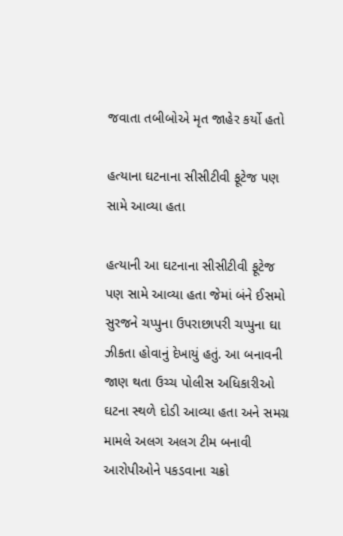જવાતા તબીબોએ મૃત જાહેર કર્યો હતો

હત્યાના ઘટનાના સીસીટીવી ફૂટેજ પણ સામે આવ્યા હતા

હત્યાની આ ઘટનાના સીસીટીવી ફૂટેજ પણ સામે આવ્યા હતા જેમાં બંને ઈસમો સુરજને ચપ્પુના ઉપરાછાપરી ચપ્પુના ઘા ઝીકતા હોવાનું દેખાયું હતું. આ બનાવની જાણ થતા ઉચ્ચ પોલીસ અધિકારીઓ ઘટના સ્થળે દોડી આવ્યા હતા અને સમગ્ર મામલે અલગ અલગ ટીમ બનાવી આરોપીઓને પકડવાના ચક્રો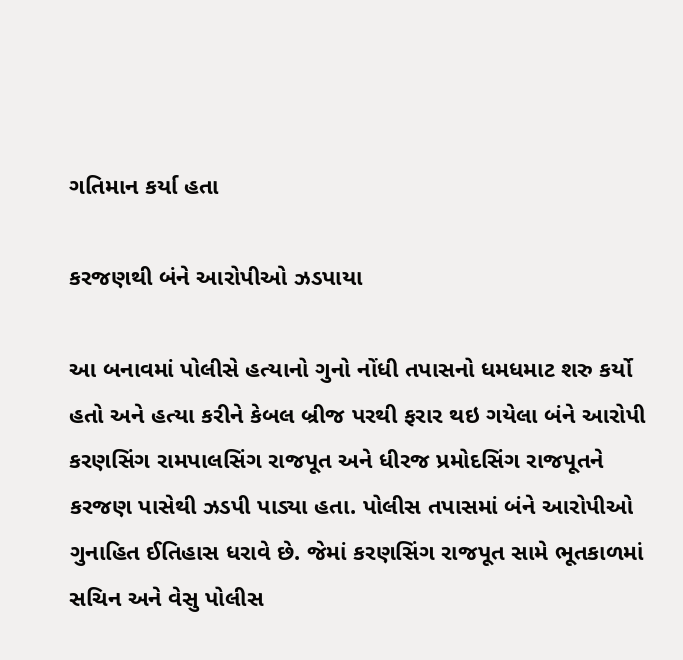ગતિમાન કર્યા હતા

કરજણથી બંને આરોપીઓ ઝડપાયા

આ બનાવમાં પોલીસે હત્યાનો ગુનો નોંધી તપાસનો ધમધમાટ શરુ કર્યો હતો અને હત્યા કરીને કેબલ બ્રીજ પરથી ફરાર થઇ ગયેલા બંને આરોપી કરણસિંગ રામપાલસિંગ રાજપૂત અને ધીરજ પ્રમોદસિંગ રાજપૂતને કરજણ પાસેથી ઝડપી પાડ્યા હતા. પોલીસ તપાસમાં બંને આરોપીઓ ગુનાહિત ઈતિહાસ ધરાવે છે. જેમાં કરણસિંગ રાજપૂત સામે ભૂતકાળમાં સચિન અને વેસુ પોલીસ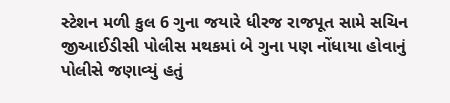સ્ટેશન મળી કુલ 6 ગુના જયારે ધીરજ રાજપૂત સામે સચિન જીઆઈડીસી પોલીસ મથકમાં બે ગુના પણ નોંધાયા હોવાનું પોલીસે જણાવ્યું હતું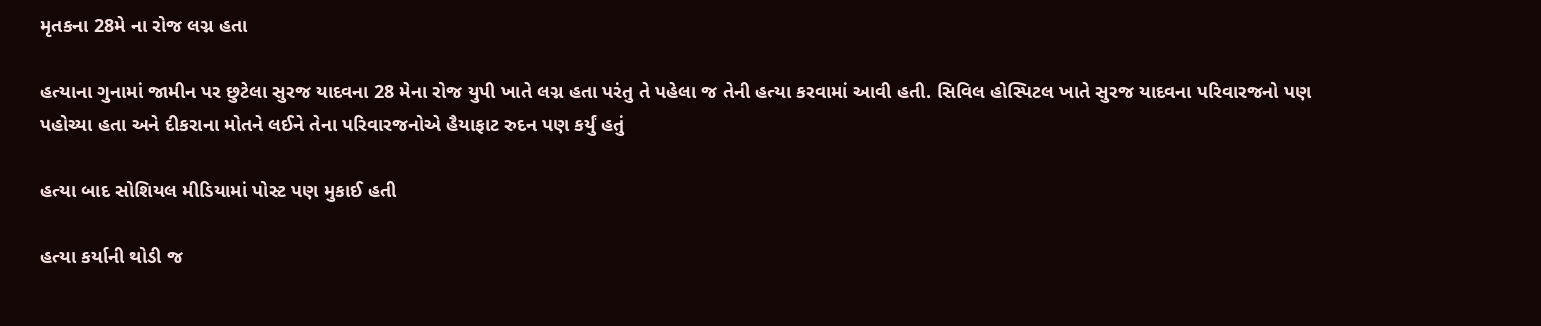મૃતકના 28મે ના રોજ લગ્ન હતા

હત્યાના ગુનામાં જામીન પર છુટેલા સુરજ યાદવના 28 મેના રોજ યુપી ખાતે લગ્ન હતા પરંતુ તે પહેલા જ તેની હત્યા કરવામાં આવી હતી. સિવિલ હોસ્પિટલ ખાતે સુરજ યાદવના પરિવારજનો પણ પહોચ્યા હતા અને દીકરાના મોતને લઈને તેના પરિવારજનોએ હૈયાફાટ રુદન પણ કર્યું હતું

હત્યા બાદ સોશિયલ મીડિયામાં પોસ્ટ પણ મુકાઈ હતી

હત્યા કર્યાની થોડી જ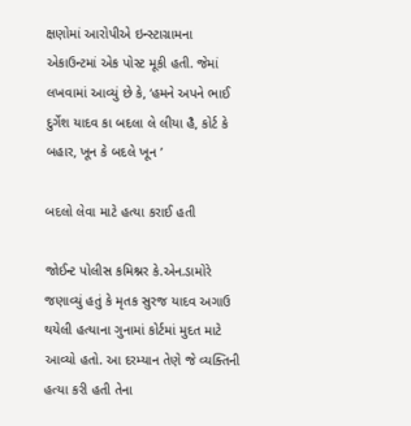ક્ષણોમાં આરોપીએ ઇન્સ્ટાગ્રામના એકાઉન્ટમાં એક પોસ્ટ મૂકી હતી. જેમાં લખવામાં આવ્યું છે કે, ‘હમને અપને ભાઈ દુર્ગેશ યાદવ કા બદલા લે લીયા હૈ, કોર્ટ કે બહાર, ખૂન કે બદલે ખૂન ’

બદલો લેવા માટે હત્યા કરાઈ હતી

જોઈન્ટ પોલીસ કમિશ્નર કે.એન.ડામોરે જણાવ્યું હતું કે મૃતક સુરજ યાદવ અગાઉ થયેલી હત્યાના ગુનામાં કોર્ટમાં મુદત માટે આવ્યો હતો. આ દરમ્યાન તેણે જે વ્યક્તિની હત્યા કરી હતી તેના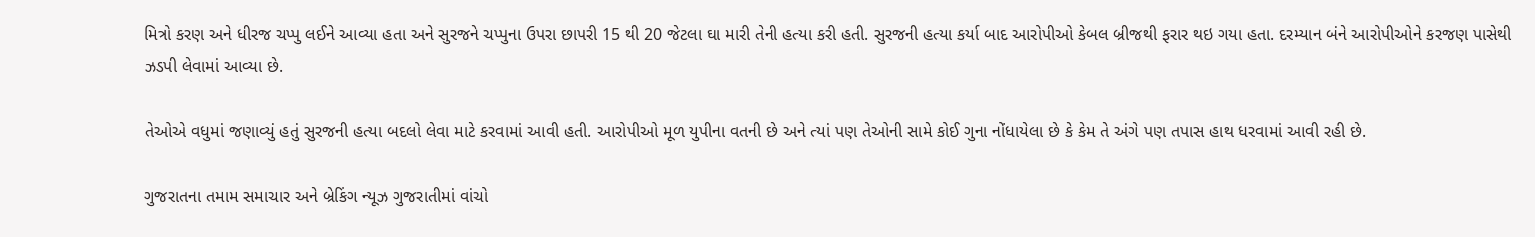મિત્રો કરણ અને ધીરજ ચપ્પુ લઈને આવ્યા હતા અને સુરજને ચપ્પુના ઉપરા છાપરી 15 થી 20 જેટલા ઘા મારી તેની હત્યા કરી હતી. સુરજની હત્યા કર્યા બાદ આરોપીઓ કેબલ બ્રીજથી ફરાર થઇ ગયા હતા. દરમ્યાન બંને આરોપીઓને કરજણ પાસેથી ઝડપી લેવામાં આવ્યા છે.

તેઓએ વધુમાં જણાવ્યું હતું સુરજની હત્યા બદલો લેવા માટે કરવામાં આવી હતી. આરોપીઓ મૂળ યુપીના વતની છે અને ત્યાં પણ તેઓની સામે કોઈ ગુના નોંધાયેલા છે કે કેમ તે અંગે પણ તપાસ હાથ ધરવામાં આવી રહી છે.

ગુજરાતના તમામ સમાચાર અને બ્રેકિંગ ન્યૂઝ ગુજરાતીમાં વાંચો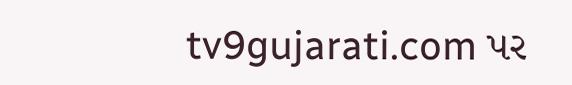tv9gujarati.com પર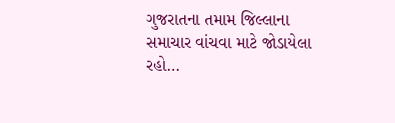ગુજરાતના તમામ જિલ્લાના સમાચાર વાંચવા માટે જોડાયેલા રહો…